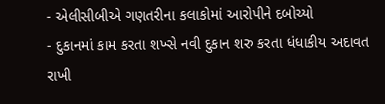- એલીસીબીએ ગણતરીના કલાકોમાં આરોપીને દબોચ્યો
- દુકાનમાં કામ કરતા શખ્સે નવી દુકાન શરુ કરતા ધંધાકીય અદાવત રાખી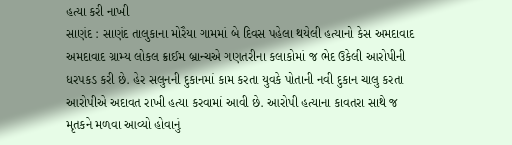હત્યા કરી નાખી
સાણંદ : સાણંદ તાલુકાના મોરૈયા ગામમાં બે દિવસ પહેલા થયેલી હત્યાનો કેસ અમદાવાદ અમદાવાદ ગ્રામ્ય લોકલ ક્રાઈમ બ્રાન્ચએ ગણતરીના કલાકોમાં જ ભેદ ઉકેલી આરોપીની ધરપકડ કરી છે. હેર સલુનની દુકાનમાં કામ કરતા યુવકે પોતાની નવી દુકાન ચાલુ કરતા આરોપીએ અદાવત રાખી હત્યા કરવામાં આવી છે. આરોપી હત્યાના કાવતરા સાથે જ મૃતકને મળવા આવ્યો હોવાનું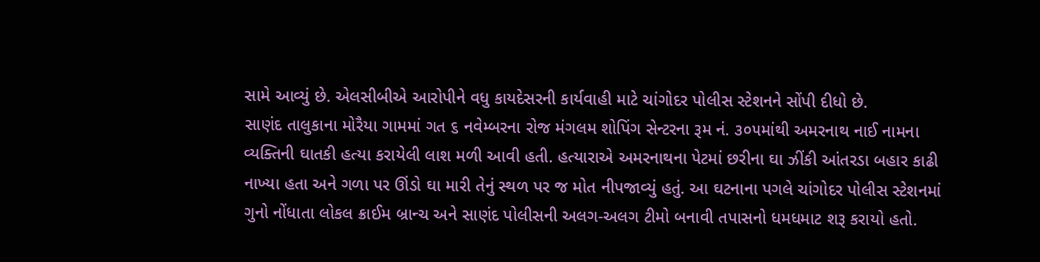સામે આવ્યું છે. એલસીબીએ આરોપીને વધુ કાયદેસરની કાર્યવાહી માટે ચાંગોદર પોલીસ સ્ટેશનને સોંપી દીધો છે.
સાણંદ તાલુકાના મોરૈયા ગામમાં ગત ૬ નવેમ્બરના રોજ મંગલમ શોપિંગ સેન્ટરના રૂમ નં. ૩૦૫માંથી અમરનાથ નાઈ નામના વ્યક્તિની ઘાતકી હત્યા કરાયેલી લાશ મળી આવી હતી. હત્યારાએ અમરનાથના પેટમાં છરીના ઘા ઝીંકી આંતરડા બહાર કાઢી નાખ્યા હતા અને ગળા પર ઊંડો ઘા મારી તેનું સ્થળ પર જ મોત નીપજાવ્યું હતું. આ ઘટનાના પગલે ચાંગોદર પોલીસ સ્ટેશનમાં ગુનો નોંધાતા લોકલ ક્રાઈમ બ્રાન્ચ અને સાણંદ પોલીસની અલગ-અલગ ટીમો બનાવી તપાસનો ધમધમાટ શરૂ કરાયો હતો.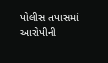પોલીસ તપાસમાં આરોપીની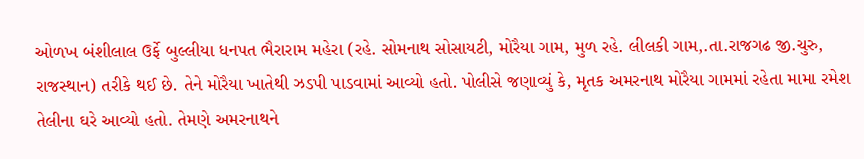ઓળખ બંશીલાલ ઉર્ફે બુલ્લીયા ધનપત ભૈરારામ મહેરા (રહે. સોમનાથ સોસાયટી, મોરૈયા ગામ, મુળ રહે. લીલકી ગામ,.તા.રાજગઢ જી.ચુરુ, રાજસ્થાન) તરીકે થઈ છે. તેને મોરૈયા ખાતેથી ઝડપી પાડવામાં આવ્યો હતો. પોલીસે જણાવ્યું કે, મૃતક અમરનાથ મોરૈયા ગામમાં રહેતા મામા રમેશ તેલીના ઘરે આવ્યો હતો. તેમણે અમરનાથને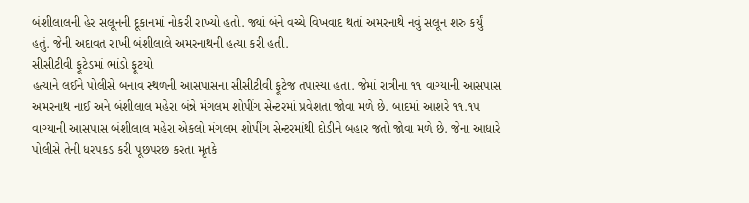બંશીલાલની હેર સલૂનની દૂકાનમાં નોકરી રાખ્યો હતો. જ્યાં બંને વચ્ચે વિખવાદ થતાં અમરનાથે નવું સલૂન શરુ કર્યું હતું. જેની અદાવત રાખી બંશીલાલે અમરનાથની હત્યા કરી હતી.
સીસીટીવી ફૂટેડમાં ભાંડો ફૂટયો
હત્યાને લઈને પોલીસે બનાવ સ્થળની આસપાસના સીસીટીવી ફૂટેજ તપાસ્યા હતા. જેમાં રાત્રીના ૧૧ વાગ્યાની આસપાસ અમરનાથ નાઈ અને બંશીલાલ મહેરા બંન્ને મંગલમ શોપીંગ સેન્ટરમાં પ્રવેશતા જોવા મળે છે. બાદમાં આશરે ૧૧.૧૫ વાગ્યાની આસપાસ બંશીલાલ મહેરા એકલો મંગલમ શોપીંગ સેન્ટરમાંથી દોડીને બહાર જતો જોવા મળે છે. જેના આધારે પોલીસે તેની ધરપકડ કરી પૂછપરછ કરતા મૃતકે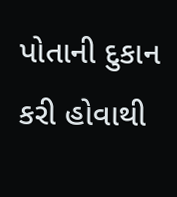પોતાની દુકાન કરી હોવાથી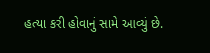હત્યા કરી હોવાનું સામે આવ્યું છે.